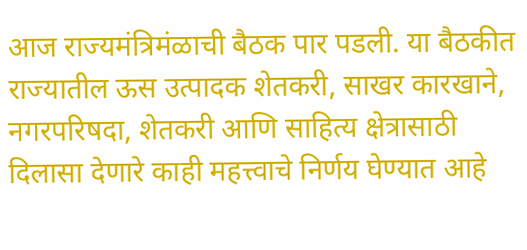आज राज्यमंत्रिमंळाची बैठक पार पडली. या बैठकीत राज्यातील ऊस उत्पादक शेतकरी, साखर कारखाने, नगरपरिषदा, शेतकरी आणि साहित्य क्षेत्रासाठी दिलासा देणारे काही महत्त्वाचे निर्णय घेण्यात आहे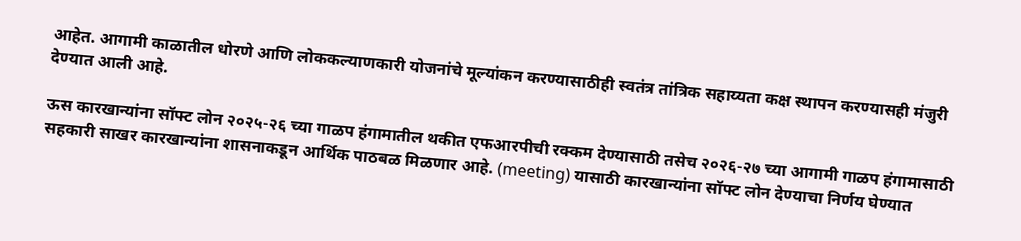आहेत. आगामी काळातील धोरणे आणि लोककल्याणकारी योजनांचे मूल्यांकन करण्यासाठीही स्वतंत्र तांत्रिक सहाय्यता कक्ष स्थापन करण्यासही मंजुरी देण्यात आली आहे.

ऊस कारखान्यांना सॉफ्ट लोन २०२५-२६ च्या गाळप हंगामातील थकीत एफआरपीची रक्कम देण्यासाठी तसेच २०२६-२७ च्या आगामी गाळप हंगामासाठी सहकारी साखर कारखान्यांना शासनाकडून आर्थिक पाठबळ मिळणार आहे. (meeting) यासाठी कारखान्यांना सॉफ्ट लोन देण्याचा निर्णय घेण्यात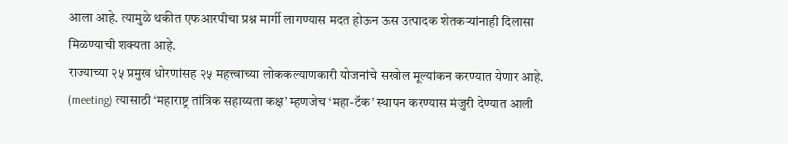आला आहे. त्यामुळे थकीत एफआरपीचा प्रश्न मार्गी लागण्यास मदत होऊन ऊस उत्पादक शेतकऱ्यांनाही दिलासा मिळण्याची शक्यता आहे.
राज्याच्या २५ प्रमुख धोरणांसह २५ महत्त्वाच्या लोककल्याणकारी योजनांचे सखोल मूल्यांकन करण्यात येणार आहे. (meeting) त्यासाठी ‘महाराष्ट्र तांत्रिक सहाय्यता कक्ष’ म्हणजेच ‘महा-टॅक’ स्थापन करण्यास मंजुरी देण्यात आली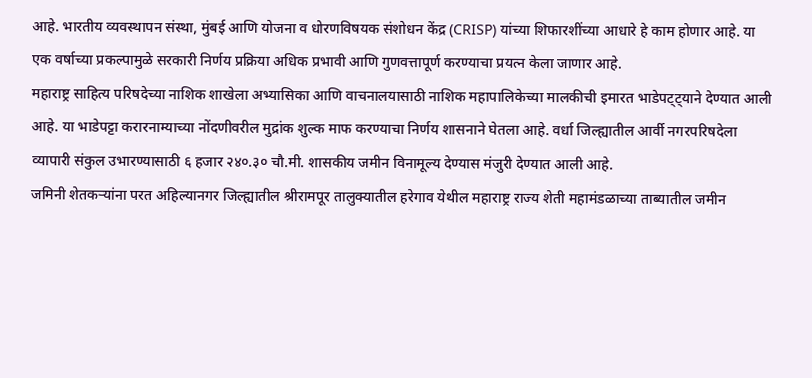आहे. भारतीय व्यवस्थापन संस्था, मुंबई आणि योजना व धोरणविषयक संशोधन केंद्र (CRISP) यांच्या शिफारशींच्या आधारे हे काम होणार आहे. या एक वर्षाच्या प्रकल्पामुळे सरकारी निर्णय प्रक्रिया अधिक प्रभावी आणि गुणवत्तापूर्ण करण्याचा प्रयत्न केला जाणार आहे.
महाराष्ट्र साहित्य परिषदेच्या नाशिक शाखेला अभ्यासिका आणि वाचनालयासाठी नाशिक महापालिकेच्या मालकीची इमारत भाडेपट्ट्याने देण्यात आली आहे. या भाडेपट्टा करारनाम्याच्या नोंदणीवरील मुद्रांक शुल्क माफ करण्याचा निर्णय शासनाने घेतला आहे. वर्धा जिल्ह्यातील आर्वी नगरपरिषदेला व्यापारी संकुल उभारण्यासाठी ६ हजार २४०.३० चौ.मी. शासकीय जमीन विनामूल्य देण्यास मंजुरी देण्यात आली आहे.
जमिनी शेतकऱ्यांना परत अहिल्यानगर जिल्ह्यातील श्रीरामपूर तालुक्यातील हरेगाव येथील महाराष्ट्र राज्य शेती महामंडळाच्या ताब्यातील जमीन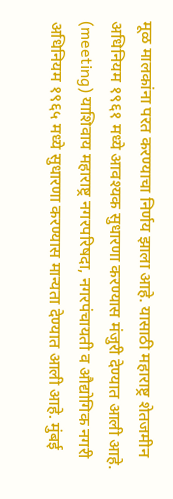मूळ मालकांना परत करण्याचा निर्णय झाला आहे. यासाठी महाराष्ट्र शेतजमीन अधिनियम १९६१ मध्ये आवश्यक सुधारणा करण्यास मंजुरी देण्यात आली आहे. (meeting) याशिवाय महाराष्ट्र नगरपरिषदा, नगरपंचायती व औद्योगिक नगरी अधिनियम १९६५ मध्ये सुधारणा करण्यास मान्यता देण्यात आली आहे. मुंबई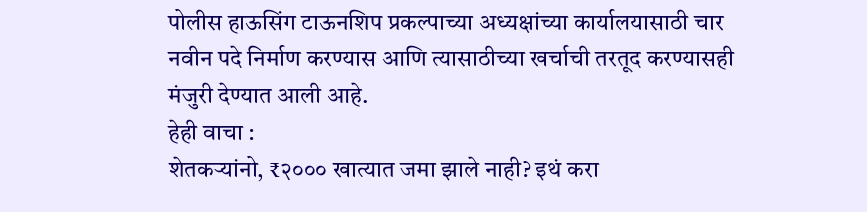पोलीस हाऊसिंग टाऊनशिप प्रकल्पाच्या अध्यक्षांच्या कार्यालयासाठी चार नवीन पदे निर्माण करण्यास आणि त्यासाठीच्या खर्चाची तरतूद करण्यासही मंजुरी देण्यात आली आहे.
हेही वाचा :
शेतकऱ्यांनो, ₹२००० खात्यात जमा झाले नाही? इथं करा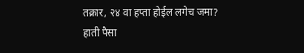तक्रार, २४ वा हप्ता होईल लगेच जमा?
हाती पैसा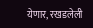येणार, रखडलेली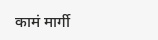कामं मार्गी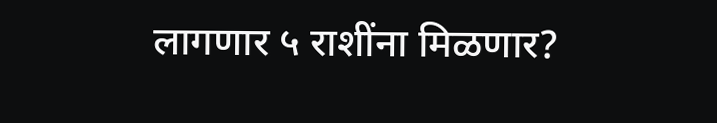लागणार ५ राशींना मिळणार?